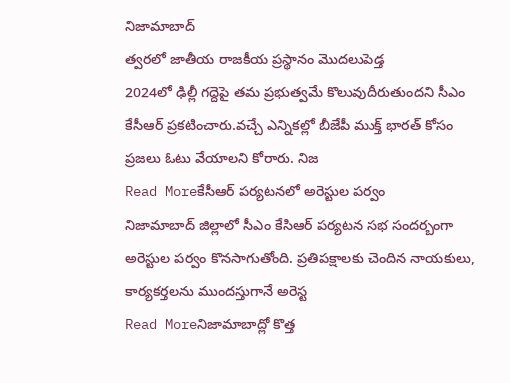నిజామాబాద్
త్వరలో జాతీయ రాజకీయ ప్రస్థానం మొదలుపెడ్త
2024లో ఢిల్లీ గద్దెపై తమ ప్రభుత్వమే కొలువుదీరుతుందని సీఎం కేసీఆర్ ప్రకటించారు.వచ్చే ఎన్నికల్లో బీజేపీ ముక్త్ భారత్ కోసం ప్రజలు ఓటు వేయాలని కోరారు. నిజ
Read Moreకేసీఆర్ పర్యటనలో అరెస్టుల పర్వం
నిజామాబాద్ జిల్లాలో సీఎం కేసిఆర్ పర్యటన సభ సందర్బంగా అరెస్టుల పర్వం కొనసాగుతోంది. ప్రతిపక్షాలకు చెందిన నాయకులు, కార్యకర్తలను ముందస్తుగానే అరెస్ట
Read Moreనిజామాబాద్లో కొత్త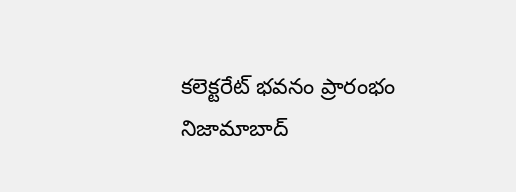కలెక్టరేట్ భవనం ప్రారంభం
నిజామాబాద్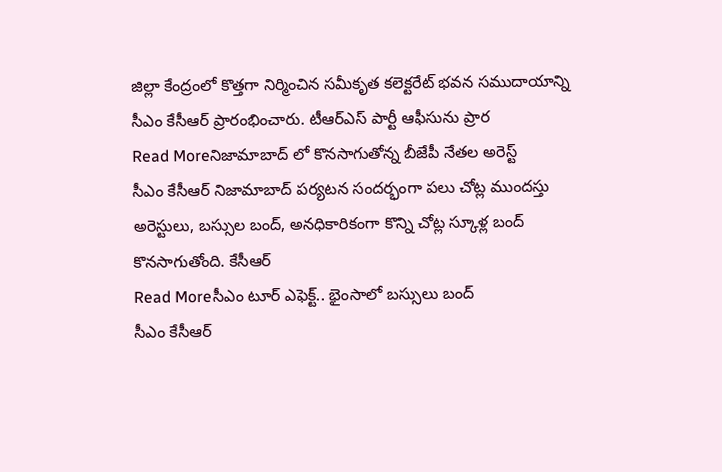జిల్లా కేంద్రంలో కొత్తగా నిర్మించిన సమీకృత కలెక్టరేట్ భవన సముదాయాన్ని సీఎం కేసీఆర్ ప్రారంభించారు. టీఆర్ఎస్ పార్టీ ఆఫీసును ప్రార
Read Moreనిజామాబాద్ లో కొనసాగుతోన్న బీజేపీ నేతల అరెస్ట్
సీఎం కేసీఆర్ నిజామాబాద్ పర్యటన సందర్భంగా పలు చోట్ల ముందస్తు అరెస్టులు, బస్సుల బంద్, అనధికారికంగా కొన్ని చోట్ల స్కూళ్ల బంద్ కొనసాగుతోంది. కేసీఆర్
Read Moreసీఎం టూర్ ఎఫెక్ట్.. భైంసాలో బస్సులు బంద్
సీఎం కేసీఆర్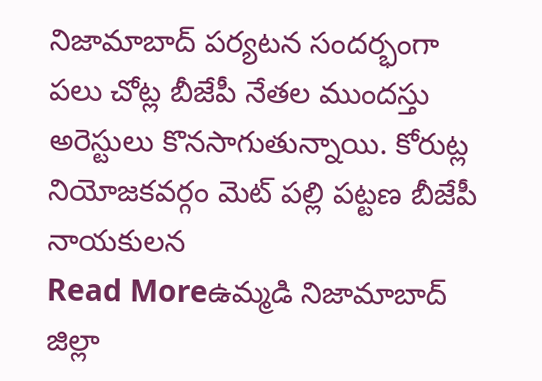నిజామాబాద్ పర్యటన సందర్భంగా పలు చోట్ల బీజేపీ నేతల ముందస్తు అరెస్టులు కొనసాగుతున్నాయి. కోరుట్ల నియోజకవర్గం మెట్ పల్లి పట్టణ బీజేపీ నాయకులన
Read Moreఉమ్మడి నిజామాబాద్ జిల్లా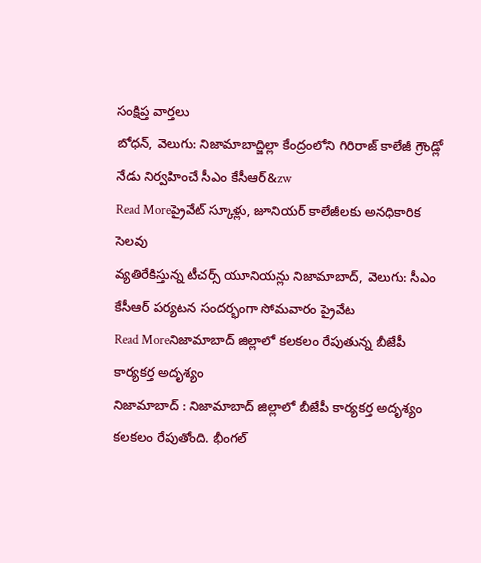సంక్షిప్త వార్తలు
బోధన్, వెలుగు: నిజామాబాద్జిల్లా కేంద్రంలోని గిరిరాజ్ కాలేజీ గ్రౌండ్లో నేడు నిర్వహించే సీఎం కేసీఆర్&zw
Read Moreప్రైవేట్ స్కూళ్లు, జూనియర్ కాలేజీలకు అనధికారిక సెలవు
వ్యతిరేకిస్తున్న టీచర్స్ యూనియన్లు నిజామాబాద్, వెలుగు: సీఎం కేసీఆర్ పర్యటన సందర్భంగా సోమవారం ప్రైవేట
Read Moreనిజామాబాద్ జిల్లాలో కలకలం రేపుతున్న బీజేపీ కార్యకర్త అదృశ్యం
నిజామాబాద్ : నిజామాబాద్ జిల్లాలో బీజేపీ కార్యకర్త అదృశ్యం కలకలం రేపుతోంది. భీంగల్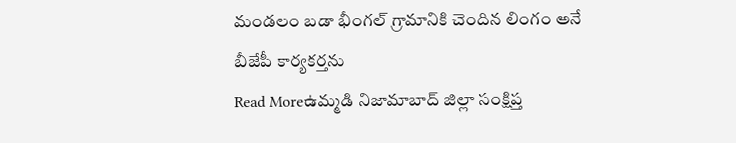మండలం బడా భీంగల్ గ్రామానికి చెందిన లింగం అనే బీజేపీ కార్యకర్తను
Read Moreఉమ్మడి నిజామాబాద్ జిల్లా సంక్షిప్త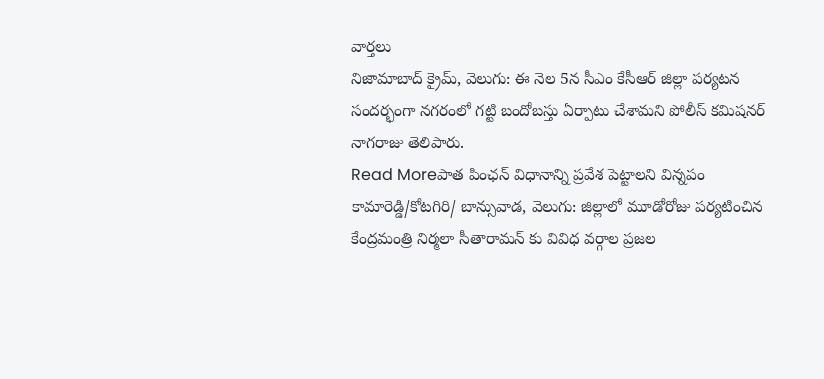వార్తలు
నిజామాబాద్ క్రైమ్, వెలుగు: ఈ నెల 5న సీఎం కేసీఆర్ జిల్లా పర్యటన సందర్భంగా నగరంలో గట్టి బందోబస్తు ఏర్పాటు చేశామని పోలీస్ కమిషనర్ నాగరాజు తెలిపారు.
Read Moreపాత పింఛన్ విధానాన్ని ప్రవేశ పెట్టాలని విన్నపం
కామారెడ్డి/కోటగిరి/ బాన్సువాడ, వెలుగు: జిల్లాలో మూడోరోజు పర్యటించిన కేంద్రమంత్రి నిర్మలా సీతారామన్ కు వివిధ వర్గాల ప్రజల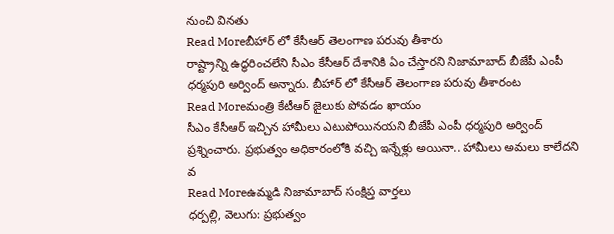నుంచి వినతు
Read Moreబీహార్ లో కేసీఆర్ తెలంగాణ పరువు తీశారు
రాష్ట్రాన్ని ఉద్ధరించలేని సీఎం కేసీఆర్ దేశానికి ఏం చేస్తారని నిజామాబాద్ బీజేపీ ఎంపీ ధర్మపురి అర్వింద్ అన్నారు. బీహార్ లో కేసీఆర్ తెలంగాణ పరువు తీశారంట
Read Moreమంత్రి కేటీఆర్ జైలుకు పోవడం ఖాయం
సీఎం కేసీఆర్ ఇచ్చిన హామీలు ఎటుపోయినయని బీజేపీ ఎంపీ ధర్మపురి అర్వింద్ ప్రశ్నించారు. ప్రభుత్వం అధికారంలోకి వచ్చి ఇన్నేళ్లు అయినా.. హామీలు అమలు కాలేదని వ
Read Moreఉమ్మడి నిజామాబాద్ సంక్షిప్త వార్తలు
ధర్పల్లి, వెలుగు: ప్రభుత్వం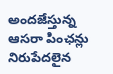అందజేస్తున్న ఆసరా పింఛన్లు నిరుపేదలైన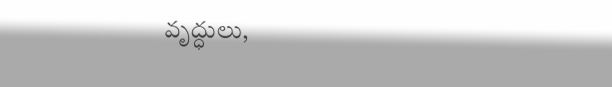వృద్ధులు,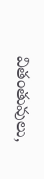వితంతువులు,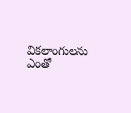వికలాంగులను ఎంతో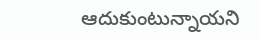ఆదుకుంటున్నాయని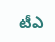టీఎ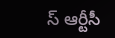స్ ఆర్టీసీ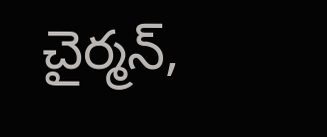చైర్మన్,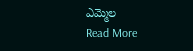ఎమ్మెల
Read More